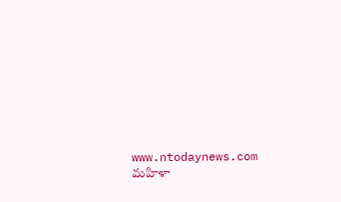www.ntodaynews.com
మహిళా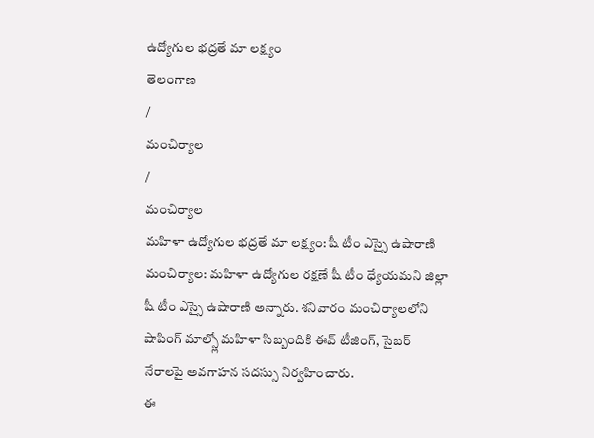ఉద్యోగుల భద్రతే మా లక్ష్యం
తెలంగాణ
/
మంచిర్యాల
/
మంచిర్యాల
మహిళా ఉద్యోగుల భద్రతే మా లక్ష్యం: షీ టీం ఎస్సై ఉషారాణి
మంచిర్యాల: మహిళా ఉద్యోగుల రక్షణే షీ టీం ధ్యేయమని జిల్లా షీ టీం ఎస్సై ఉషారాణి అన్నారు. శనివారం మంచిర్యాలలోని షాపింగ్ మాల్స్లో మహిళా సిబ్బందికి ఈవ్ టీజింగ్, సైబర్ నేరాలపై అవగాహన సదస్సు నిర్వహించారు.
ఈ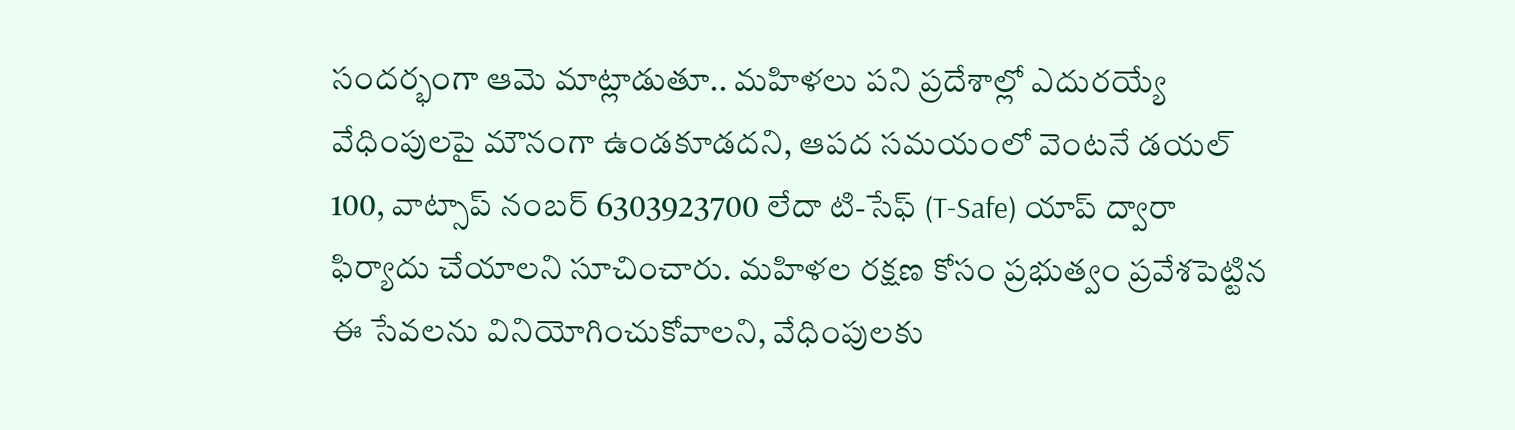సందర్భంగా ఆమె మాట్లాడుతూ.. మహిళలు పని ప్రదేశాల్లో ఎదురయ్యే వేధింపులపై మౌనంగా ఉండకూడదని, ఆపద సమయంలో వెంటనే డయల్ 100, వాట్సాప్ నంబర్ 6303923700 లేదా టి-సేఫ్ (T-Safe) యాప్ ద్వారా ఫిర్యాదు చేయాలని సూచించారు. మహిళల రక్షణ కోసం ప్రభుత్వం ప్రవేశపెట్టిన ఈ సేవలను వినియోగించుకోవాలని, వేధింపులకు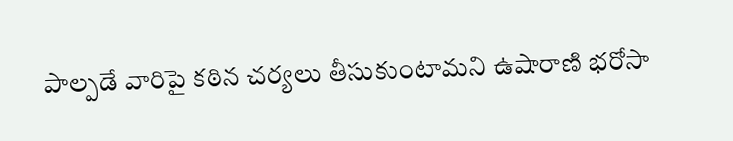పాల్పడే వారిపై కఠిన చర్యలు తీసుకుంటామని ఉషారాణి భరోసా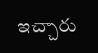ఇచ్చారు